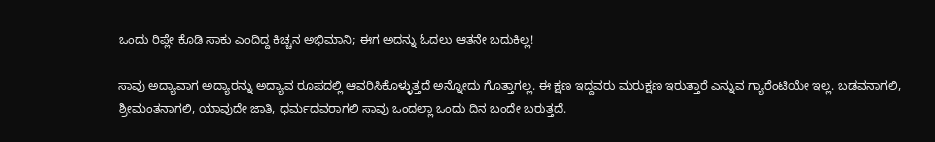ಒಂದು ರಿಪ್ಲೇ ಕೊಡಿ ಸಾಕು ಎಂದಿದ್ದ ಕಿಚ್ಚನ ಅಭಿಮಾನಿ; ಈಗ ಅದನ್ನು ಓದಲು ಆತನೇ ಬದುಕಿಲ್ಲ!

ಸಾವು ಅದ್ಯಾವಾಗ ಅದ್ಯಾರನ್ನು ಅದ್ಯಾವ ರೂಪದಲ್ಲಿ ಆವರಿಸಿಕೊಳ್ಳುತ್ತದೆ ಅನ್ನೋದು ಗೊತ್ತಾಗಲ್ಲ. ಈ ಕ್ಷಣ ಇದ್ದವರು ಮರುಕ್ಷಣ ಇರುತ್ತಾರೆ ಎನ್ನುವ ಗ್ಯಾರೆಂಟಿಯೇ ಇಲ್ಲ. ಬಡವನಾಗಲಿ, ಶ್ರೀಮಂತನಾಗಲಿ, ಯಾವುದೇ ಜಾತಿ, ಧರ್ಮದವರಾಗಲಿ ಸಾವು ಒಂದಲ್ಲಾ ಒಂದು ದಿನ ಬಂದೇ ಬರುತ್ತದೆ.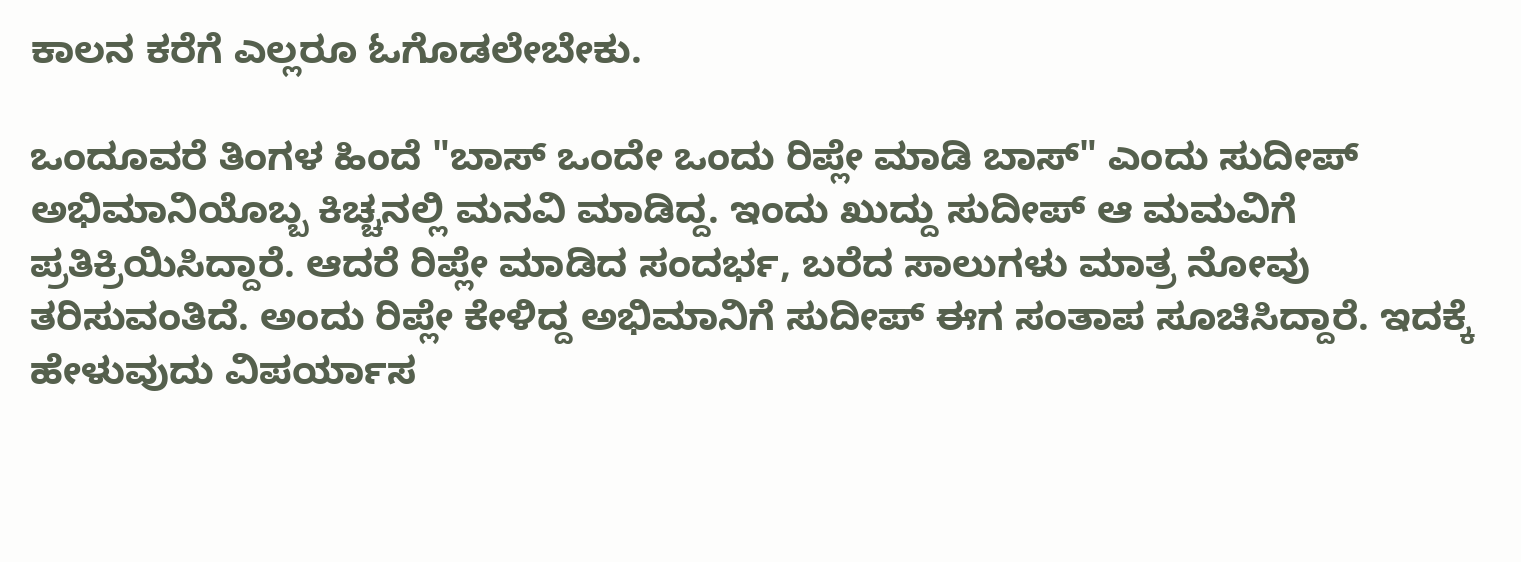ಕಾಲನ ಕರೆಗೆ ಎಲ್ಲರೂ ಓಗೊಡಲೇಬೇಕು.

ಒಂದೂವರೆ ತಿಂಗಳ ಹಿಂದೆ "ಬಾಸ್ ಒಂದೇ ಒಂದು ರಿಪ್ಲೇ ಮಾಡಿ ಬಾಸ್" ಎಂದು ಸುದೀಪ್ ಅಭಿಮಾನಿಯೊಬ್ಬ ಕಿಚ್ಚನಲ್ಲಿ ಮನವಿ ಮಾಡಿದ್ದ. ಇಂದು ಖುದ್ದು ಸುದೀಪ್ ಆ ಮಮವಿಗೆ ಪ್ರತಿಕ್ರಿಯಿಸಿದ್ದಾರೆ. ಆದರೆ ರಿಪ್ಲೇ ಮಾಡಿದ ಸಂದರ್ಭ, ಬರೆದ ಸಾಲುಗಳು ಮಾತ್ರ ನೋವು ತರಿಸುವಂತಿದೆ. ಅಂದು ರಿಪ್ಲೇ ಕೇಳಿದ್ದ ಅಭಿಮಾನಿಗೆ ಸುದೀಪ್ ಈಗ ಸಂತಾಪ ಸೂಚಿಸಿದ್ದಾರೆ. ಇದಕ್ಕೆ ಹೇಳುವುದು ವಿಪರ್ಯಾಸ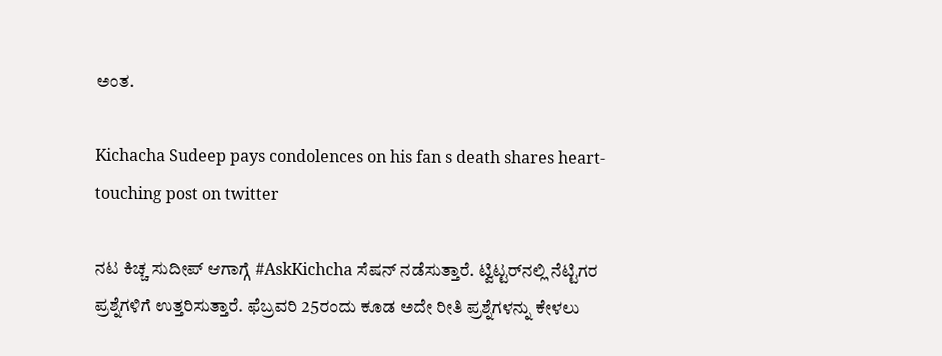ಅಂತ.

Kichacha Sudeep pays condolences on his fan s death shares heart-touching post on twitter

ನಟ ಕಿಚ್ಚ ಸುದೀಪ್ ಆಗಾಗ್ಗೆ #AskKichcha ಸೆಷನ್‌ ನಡೆಸುತ್ತಾರೆ. ಟ್ವಿಟ್ಟರ್‌ನಲ್ಲಿ ನೆಟ್ಟಿಗರ ಪ್ರಶ್ನೆಗಳಿಗೆ ಉತ್ತರಿಸುತ್ತಾರೆ. ಫೆಬ್ರವರಿ 25ರಂದು ಕೂಡ ಅದೇ ರೀತಿ ಪ್ರಶ್ನೆಗಳನ್ನು ಕೇಳಲು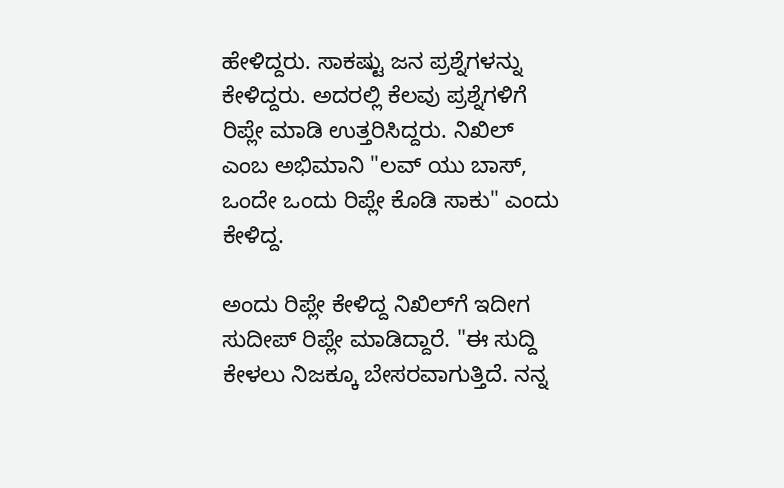ಹೇಳಿದ್ದರು. ಸಾಕಷ್ಟು ಜನ ಪ್ರಶ್ನೆಗಳನ್ನು ಕೇಳಿದ್ದರು. ಅದರಲ್ಲಿ ಕೆಲವು ಪ್ರಶ್ನೆಗಳಿಗೆ ರಿಪ್ಲೇ ಮಾಡಿ ಉತ್ತರಿಸಿದ್ದರು. ನಿಖಿಲ್ ಎಂಬ ಅಭಿಮಾನಿ "ಲವ್ ಯು ಬಾಸ್, ಒಂದೇ ಒಂದು ರಿಪ್ಲೇ ಕೊಡಿ ಸಾಕು" ಎಂದು ಕೇಳಿದ್ದ.

ಅಂದು ರಿಪ್ಲೇ ಕೇಳಿದ್ದ ನಿಖಿಲ್‌ಗೆ ಇದೀಗ ಸುದೀಪ್ ರಿಪ್ಲೇ ಮಾಡಿದ್ದಾರೆ. "ಈ ಸುದ್ದಿ ಕೇಳಲು ನಿಜಕ್ಕೂ ಬೇಸರವಾಗುತ್ತಿದೆ. ನನ್ನ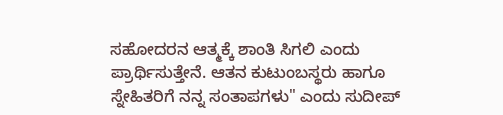ಸಹೋದರನ ಆತ್ಮಕ್ಕೆ ಶಾಂತಿ ಸಿಗಲಿ ಎಂದು ಪ್ರಾರ್ಥಿಸುತ್ತೇನೆ. ಆತನ ಕುಟುಂಬಸ್ಥರು ಹಾಗೂ ಸ್ನೇಹಿತರಿಗೆ ನನ್ನ ಸಂತಾಪಗಳು" ಎಂದು ಸುದೀಪ್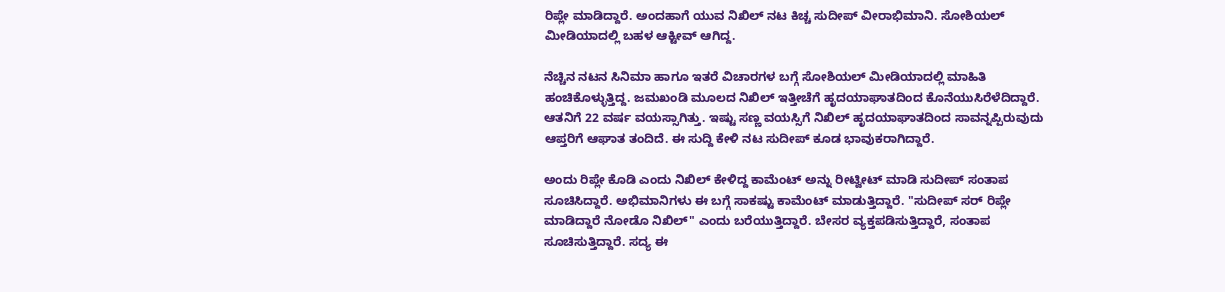ರಿಪ್ಲೇ ಮಾಡಿದ್ದಾರೆ. ಅಂದಹಾಗೆ ಯುವ ನಿಖಿಲ್ ನಟ ಕಿಚ್ಚ ಸುದೀಪ್ ವೀರಾಭಿಮಾನಿ. ಸೋಶಿಯಲ್ ಮೀಡಿಯಾದಲ್ಲಿ ಬಹಳ ಆಕ್ಟೀವ್ ಆಗಿದ್ದ.

ನೆಚ್ಚಿನ ನಟನ ಸಿನಿಮಾ ಹಾಗೂ ಇತರೆ ವಿಚಾರಗಳ ಬಗ್ಗೆ ಸೋಶಿಯಲ್ ಮೀಡಿಯಾದಲ್ಲಿ ಮಾಹಿತಿ ಹಂಚಿಕೊಳ್ಳುತ್ತಿದ್ದ. ಜಮಖಂಡಿ ಮೂಲದ ನಿಖಿಲ್ ಇತ್ತೀಚೆಗೆ ಹೃದಯಾಘಾತದಿಂದ ಕೊನೆಯುಸಿರೆಳೆದಿದ್ದಾರೆ. ಆತನಿಗೆ 22 ವರ್ಷ ವಯಸ್ಸಾಗಿತ್ತು. ಇಷ್ಟು ಸಣ್ಣ ವಯಸ್ಸಿಗೆ ನಿಖಿಲ್ ಹೃದಯಾಘಾತದಿಂದ ಸಾವನ್ನಪ್ಪಿರುವುದು ಆಪ್ತರಿಗೆ ಆಘಾತ ತಂದಿದೆ. ಈ ಸುದ್ದಿ ಕೇಳಿ ನಟ ಸುದೀಪ್ ಕೂಡ ಭಾವುಕರಾಗಿದ್ದಾರೆ.

ಅಂದು ರಿಪ್ಲೇ ಕೊಡಿ ಎಂದು ನಿಖಿಲ್ ಕೇಳಿದ್ದ ಕಾಮೆಂಟ್ ಅನ್ನು ರೀಟ್ವೀಟ್ ಮಾಡಿ ಸುದೀಪ್ ಸಂತಾಪ ಸೂಚಿಸಿದ್ದಾರೆ. ಅಭಿಮಾನಿಗಳು ಈ ಬಗ್ಗೆ ಸಾಕಷ್ಟು ಕಾಮೆಂಟ್ ಮಾಡುತ್ತಿದ್ದಾರೆ. "ಸುದೀಪ್ ಸರ್ ರಿಪ್ಲೇ ಮಾಡಿದ್ದಾರೆ ನೋಡೊ ನಿಖಿಲ್" ಎಂದು ಬರೆಯುತ್ತಿದ್ದಾರೆ. ಬೇಸರ ವ್ಯಕ್ತಪಡಿಸುತ್ತಿದ್ದಾರೆ, ಸಂತಾಪ ಸೂಚಿಸುತ್ತಿದ್ದಾರೆ. ಸದ್ಯ ಈ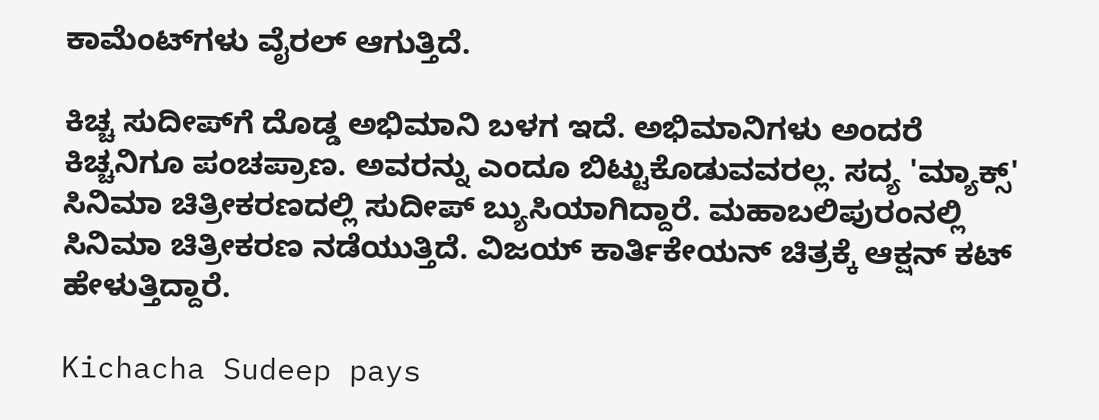ಕಾಮೆಂಟ್‌ಗಳು ವೈರಲ್ ಆಗುತ್ತಿದೆ.

ಕಿಚ್ಚ ಸುದೀಪ್‌ಗೆ ದೊಡ್ಡ ಅಭಿಮಾನಿ ಬಳಗ ಇದೆ. ಅಭಿಮಾನಿಗಳು ಅಂದರೆ ಕಿಚ್ಚನಿಗೂ ಪಂಚಪ್ರಾಣ. ಅವರನ್ನು ಎಂದೂ ಬಿಟ್ಟುಕೊಡುವವರಲ್ಲ. ಸದ್ಯ 'ಮ್ಯಾಕ್ಸ್' ಸಿನಿಮಾ ಚಿತ್ರೀಕರಣದಲ್ಲಿ ಸುದೀಪ್ ಬ್ಯುಸಿಯಾಗಿದ್ದಾರೆ. ಮಹಾಬಲಿಪುರಂನಲ್ಲಿ ಸಿನಿಮಾ ಚಿತ್ರೀಕರಣ ನಡೆಯುತ್ತಿದೆ. ವಿಜಯ್ ಕಾರ್ತಿಕೇಯನ್ ಚಿತ್ರಕ್ಕೆ ಆಕ್ಷನ್ ಕಟ್ ಹೇಳುತ್ತಿದ್ದಾರೆ.

Kichacha Sudeep pays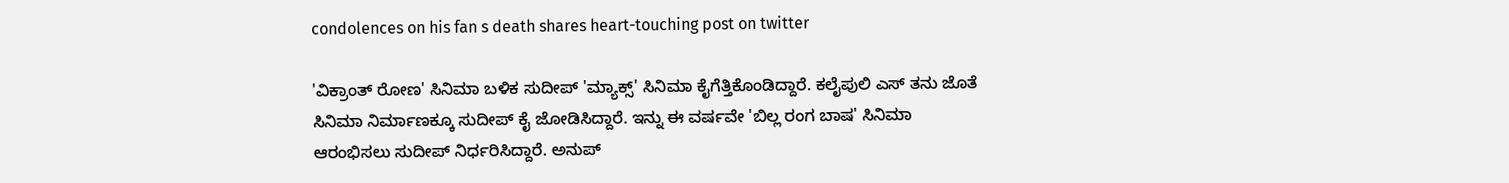condolences on his fan s death shares heart-touching post on twitter

'ವಿಕ್ರಾಂತ್ ರೋಣ' ಸಿನಿಮಾ ಬಳಿಕ ಸುದೀಪ್ 'ಮ್ಯಾಕ್ಸ್' ಸಿನಿಮಾ ಕೈಗೆತ್ತಿಕೊಂಡಿದ್ದಾರೆ. ಕಲೈಪುಲಿ ಎಸ್ ತನು ಜೊತೆ ಸಿನಿಮಾ ನಿರ್ಮಾಣಕ್ಕೂ ಸುದೀಪ್ ಕೈ ಜೋಡಿಸಿದ್ದಾರೆ. ಇನ್ನು ಈ ವರ್ಷವೇ 'ಬಿಲ್ಲ ರಂಗ ಬಾಷ' ಸಿನಿಮಾ ಆರಂಭಿಸಲು ಸುದೀಪ್ ನಿರ್ಧರಿಸಿದ್ದಾರೆ. ಅನುಪ್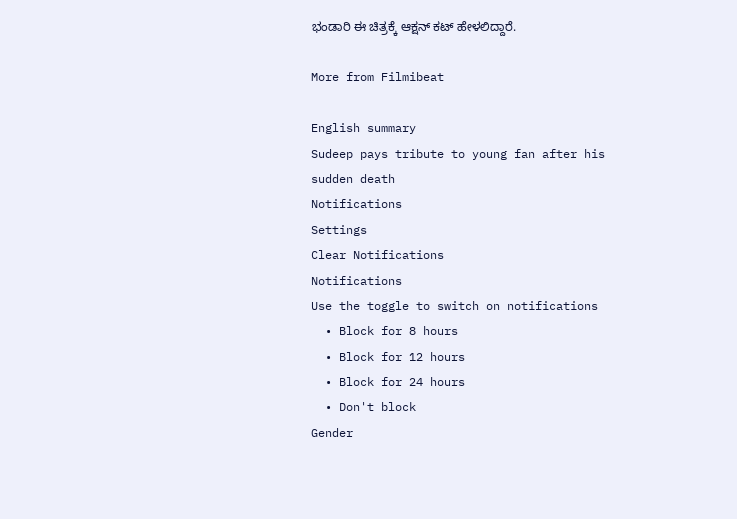ಭಂಡಾರಿ ಈ ಚಿತ್ರಕ್ಕೆ ಆಕ್ಷನ್ ಕಟ್ ಹೇಳಲಿದ್ದಾರೆ.

More from Filmibeat

English summary
Sudeep pays tribute to young fan after his sudden death
Notifications
Settings
Clear Notifications
Notifications
Use the toggle to switch on notifications
  • Block for 8 hours
  • Block for 12 hours
  • Block for 24 hours
  • Don't block
Gender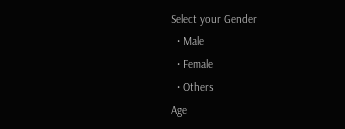Select your Gender
  • Male
  • Female
  • Others
Age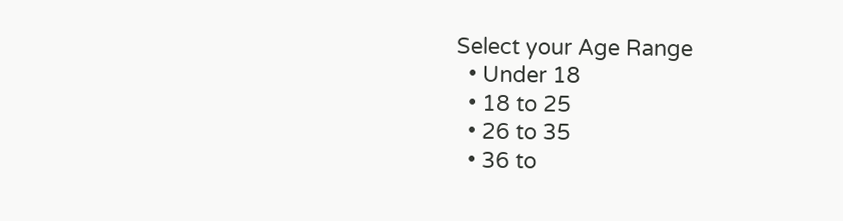Select your Age Range
  • Under 18
  • 18 to 25
  • 26 to 35
  • 36 to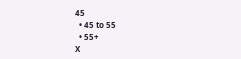45
  • 45 to 55
  • 55+
X